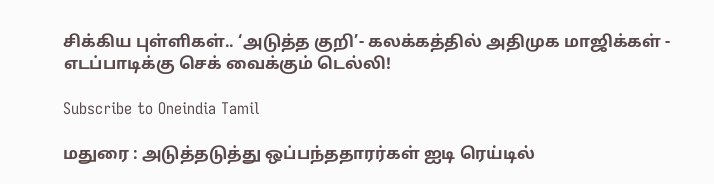சிக்கிய புள்ளிகள்.. ‘அடுத்த குறி’- கலக்கத்தில் அதிமுக மாஜிக்கள் - எடப்பாடிக்கு செக் வைக்கும் டெல்லி!

Subscribe to Oneindia Tamil

மதுரை : அடுத்தடுத்து ஒப்பந்ததாரர்கள் ஐடி ரெய்டில்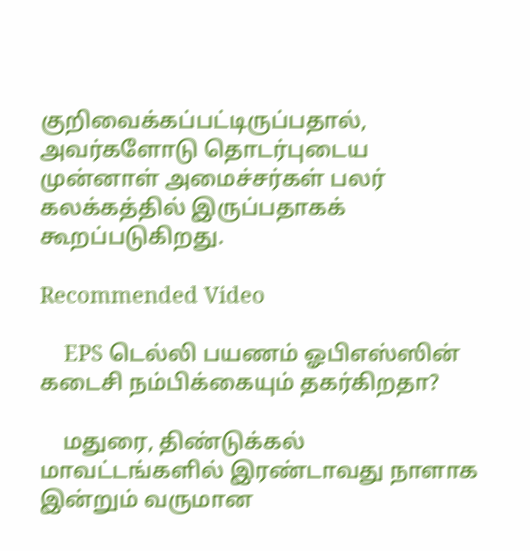குறிவைக்கப்பட்டிருப்பதால், அவர்களோடு தொடர்புடைய முன்னாள் அமைச்சர்கள் பலர் கலக்கத்தில் இருப்பதாகக் கூறப்படுகிறது.

Recommended Video

    EPS டெல்லி பயணம் ஓபிஎஸ்ஸின் கடைசி நம்பிக்கையும் தகர்கிறதா?

    மதுரை, திண்டுக்கல் மாவட்டங்களில் இரண்டாவது நாளாக இன்றும் வருமான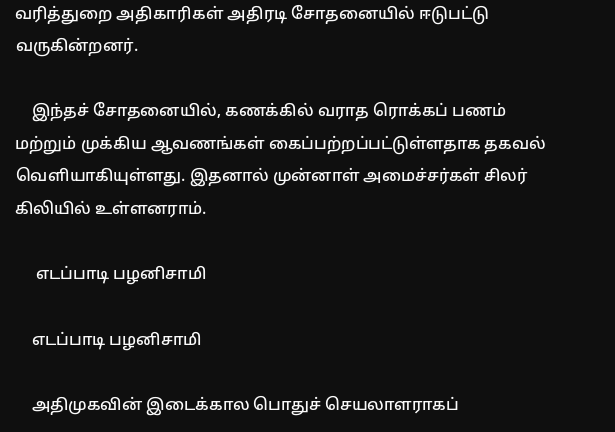வரித்துறை அதிகாரிகள் அதிரடி சோதனையில் ஈடுபட்டு வருகின்றனர்.

    இந்தச் சோதனையில், கணக்கில் வராத ரொக்கப் பணம் மற்றும் முக்கிய ஆவணங்கள் கைப்பற்றப்பட்டுள்ளதாக தகவல் வெளியாகியுள்ளது. இதனால் முன்னாள் அமைச்சர்கள் சிலர் கிலியில் உள்ளனராம்.

     எடப்பாடி பழனிசாமி

    எடப்பாடி பழனிசாமி

    அதிமுகவின் இடைக்கால பொதுச் செயலாளராகப்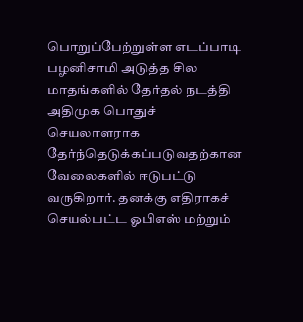பொறுப்பேற்றுள்ள எடப்பாடி பழனிசாமி அடுத்த சில மாதங்களில் தேர்தல் நடத்தி அதிமுக பொதுச் செயலாளராக தேர்ந்தெடுக்கப்படுவதற்கான வேலைகளில் ஈடுபட்டு வருகிறார். தனக்கு எதிராகச் செயல்பட்ட ஓபிஎஸ் மற்றும்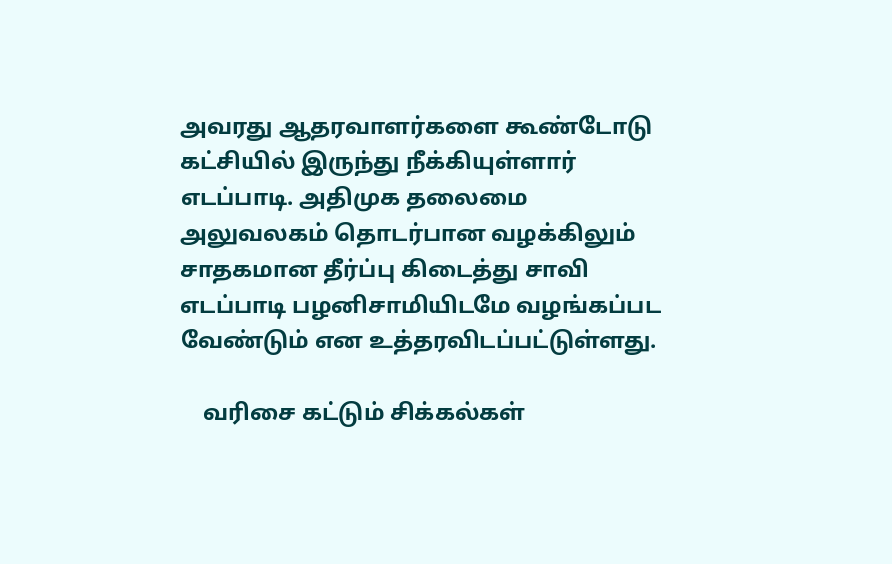அவரது ஆதரவாளர்களை கூண்டோடு கட்சியில் இருந்து நீக்கியுள்ளார் எடப்பாடி. அதிமுக தலைமை அலுவலகம் தொடர்பான வழக்கிலும் சாதகமான தீர்ப்பு கிடைத்து சாவி எடப்பாடி பழனிசாமியிடமே வழங்கப்பட வேண்டும் என உத்தரவிடப்பட்டுள்ளது.

    வரிசை கட்டும் சிக்கல்கள்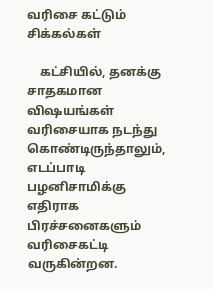வரிசை கட்டும் சிக்கல்கள்

    கட்சியில், தனக்கு சாதகமான விஷயங்கள் வரிசையாக நடந்து கொண்டிருந்தாலும், எடப்பாடி பழனிசாமிக்கு எதிராக பிரச்சனைகளும் வரிசைகட்டி வருகின்றன.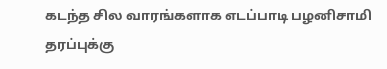கடந்த சில வாரங்களாக எடப்பாடி பழனிசாமி தரப்புக்கு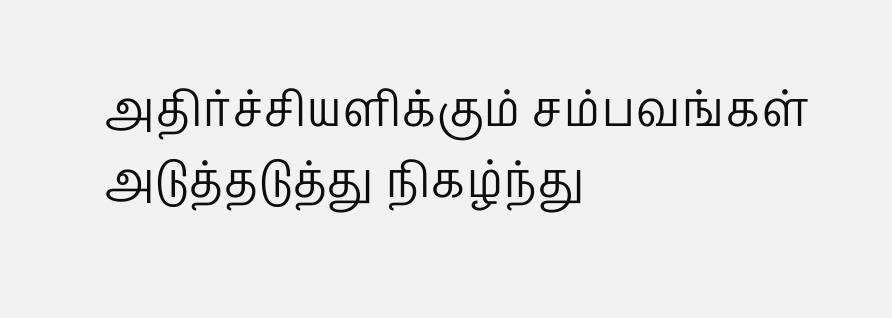அதிர்ச்சியளிக்கும் சம்பவங்கள் அடுத்தடுத்து நிகழ்ந்து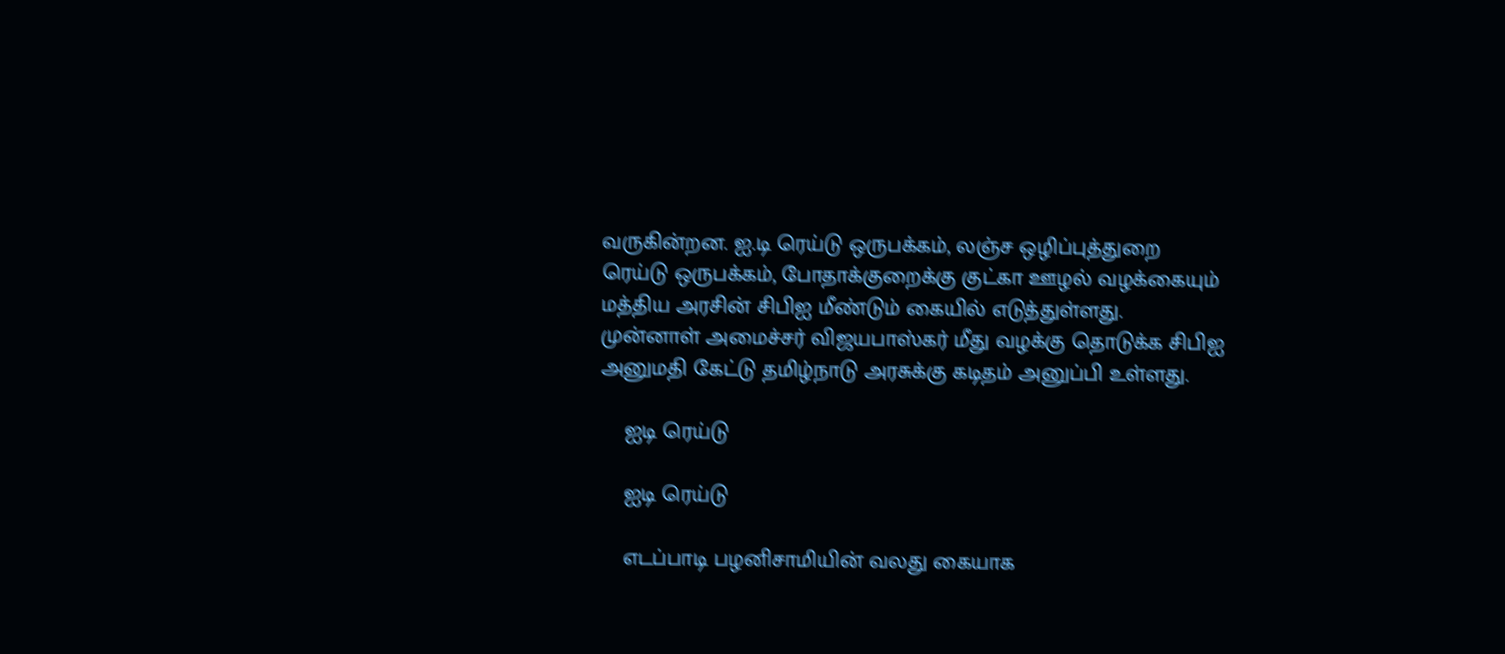வருகின்றன. ஐ.டி ரெய்டு ஒருபக்கம், லஞ்ச ஒழிப்புத்துறை ரெய்டு ஒருபக்கம், போதாக்குறைக்கு குட்கா ஊழல் வழக்கையும் மத்திய அரசின் சிபிஐ மீண்டும் கையில் எடுத்துள்ளது. முன்னாள் அமைச்சர் விஜயபாஸ்கர் மீது வழக்கு தொடுக்க சிபிஐ அனுமதி கேட்டு தமிழ்நாடு அரசுக்கு கடிதம் அனுப்பி உள்ளது.

    ஐடி ரெய்டு

    ஐடி ரெய்டு

    எடப்பாடி பழனிசாமியின் வலது கையாக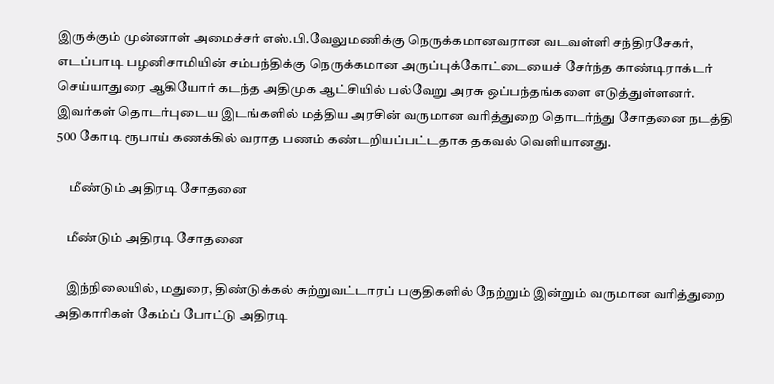இருக்கும் முன்னாள் அமைச்சர் எஸ்.பி.வேலுமணிக்கு நெருக்கமானவரான வடவள்ளி சந்திரசேகர், எடப்பாடி பழனிசாமியின் சம்பந்திக்கு நெருக்கமான அருப்புக்கோட்டையைச் சேர்ந்த காண்டிராக்டர் செய்யாதுரை ஆகியோர் கடந்த அதிமுக ஆட்சியில் பல்வேறு அரசு ஒப்பந்தங்களை எடுத்துள்ளனர். இவர்கள் தொடர்புடைய இடங்களில் மத்திய அரசின் வருமான வரித்துறை தொடர்ந்து சோதனை நடத்தி 500 கோடி ரூபாய் கணக்கில் வராத பணம் கண்டறியப்பட்டதாக தகவல் வெளியானது.

     மீண்டும் அதிரடி சோதனை

    மீண்டும் அதிரடி சோதனை

    இந்நிலையில், மதுரை, திண்டுக்கல் சுற்றுவட்டாரப் பகுதிகளில் நேற்றும் இன்றும் வருமான வரித்துறை அதிகாரிகள் கேம்ப் போட்டு அதிரடி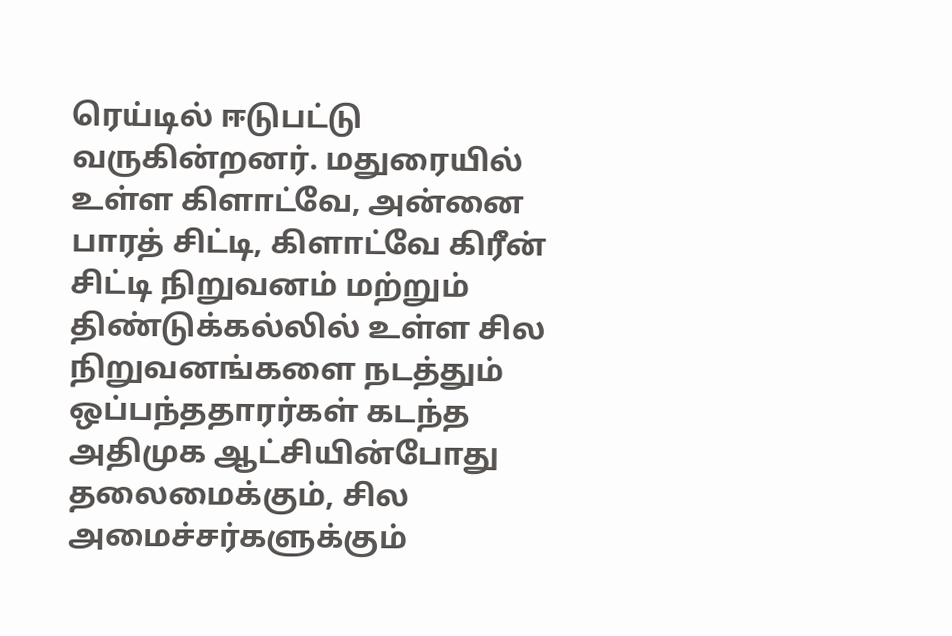ரெய்டில் ஈடுபட்டு வருகின்றனர். மதுரையில் உள்ள கிளாட்வே, அன்னை பாரத் சிட்டி, கிளாட்வே கிரீன் சிட்டி நிறுவனம் மற்றும் திண்டுக்கல்லில் உள்ள சில நிறுவனங்களை நடத்தும் ஒப்பந்ததாரர்கள் கடந்த அதிமுக ஆட்சியின்போது தலைமைக்கும், சில அமைச்சர்களுக்கும்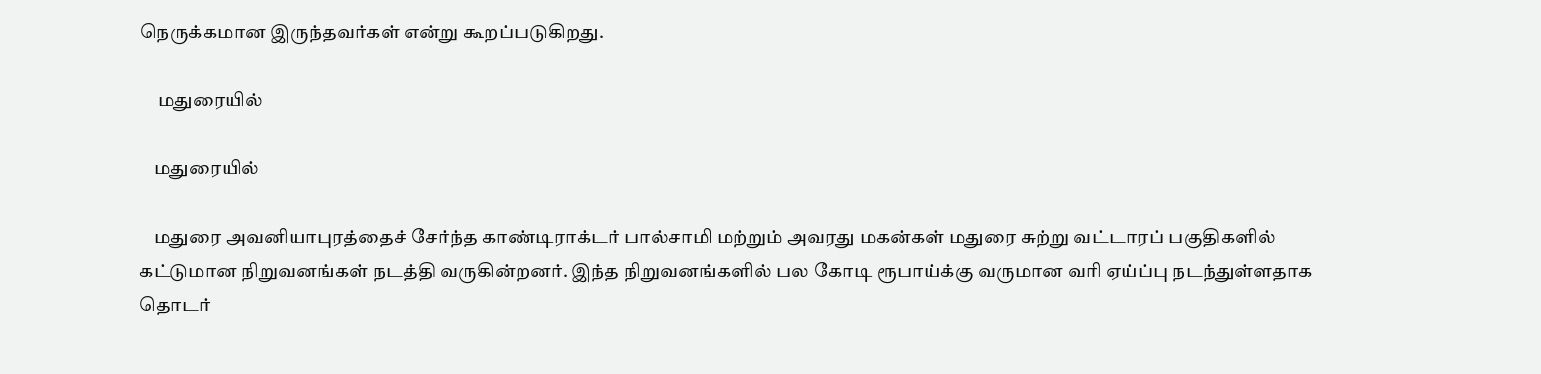நெருக்கமான இருந்தவர்கள் என்று கூறப்படுகிறது.

     மதுரையில்

    மதுரையில்

    மதுரை அவனியாபுரத்தைச் சேர்ந்த காண்டிராக்டர் பால்சாமி மற்றும் அவரது மகன்கள் மதுரை சுற்று வட்டாரப் பகுதிகளில் கட்டுமான நிறுவனங்கள் நடத்தி வருகின்றனர். இந்த நிறுவனங்களில் பல கோடி ரூபாய்க்கு வருமான வரி ஏய்ப்பு நடந்துள்ளதாக தொடர்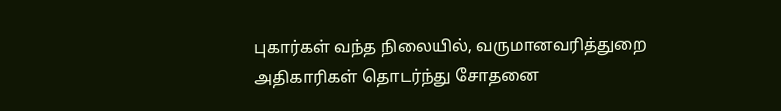புகார்கள் வந்த நிலையில், வருமானவரித்துறை அதிகாரிகள் தொடர்ந்து சோதனை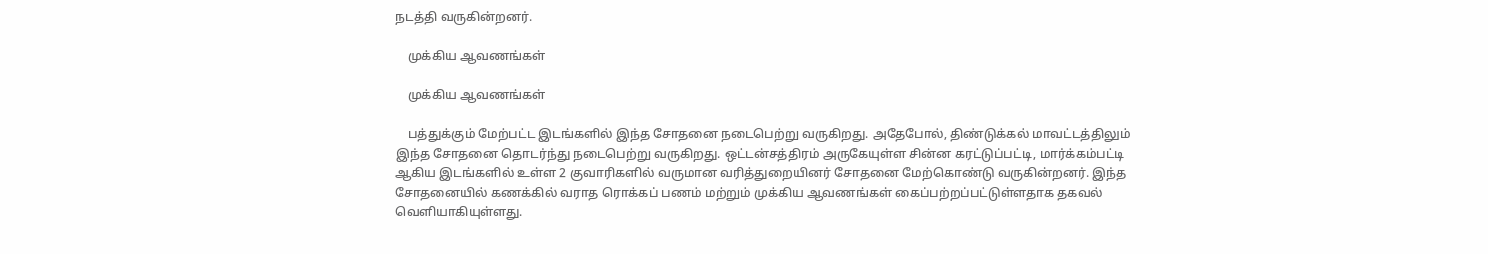நடத்தி வருகின்றனர்.

    முக்கிய ஆவணங்கள்

    முக்கிய ஆவணங்கள்

    பத்துக்கும் மேற்பட்ட இடங்களில் இந்த சோதனை நடைபெற்று வருகிறது. அதேபோல், திண்டுக்கல் மாவட்டத்திலும் இந்த சோதனை தொடர்ந்து நடைபெற்று வருகிறது. ஒட்டன்சத்திரம் அருகேயுள்ள சின்ன கரட்டுப்பட்டி, மார்க்கம்பட்டி ஆகிய இடங்களில் உள்ள 2 குவாரிகளில் வருமான வரித்துறையினர் சோதனை மேற்கொண்டு வருகின்றனர். இந்த சோதனையில் கணக்கில் வராத ரொக்கப் பணம் மற்றும் முக்கிய ஆவணங்கள் கைப்பற்றப்பட்டுள்ளதாக தகவல் வெளியாகியுள்ளது.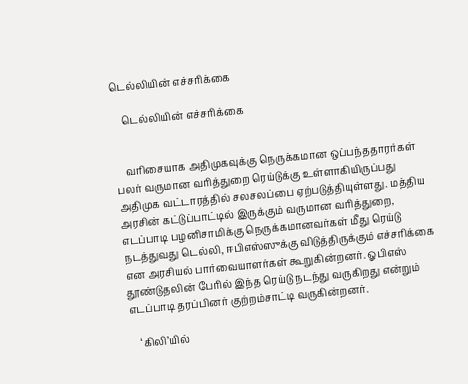டெல்லியின் எச்சரிக்கை

    டெல்லியின் எச்சரிக்கை


    வரிசையாக அதிமுகவுக்கு நெருக்கமான ஒப்பந்ததாரர்கள் பலர் வருமான வரித்துறை ரெய்டுக்கு உள்ளாகியிருப்பது அதிமுக வட்டாரத்தில் சலசலப்பை ஏற்படுத்தியுள்ளது. மத்திய அரசின் கட்டுப்பாட்டில் இருக்கும் வருமான வரித்துறை, எடப்பாடி பழனிசாமிக்கு நெருக்கமானவர்கள் மீது ரெய்டு நடத்துவது டெல்லி, ஈபிஎஸ்ஸுக்கு விடுத்திருக்கும் எச்சரிக்கை என அரசியல் பார்வையாளர்கள் கூறுகின்றனர். ஓபிஎஸ் தூண்டுதலின் பேரில் இந்த ரெய்டு நடந்து வருகிறது என்றும் எடப்பாடி தரப்பினர் குற்றம்சாட்டி வருகின்றனர்.

    ‘கிலி’யில்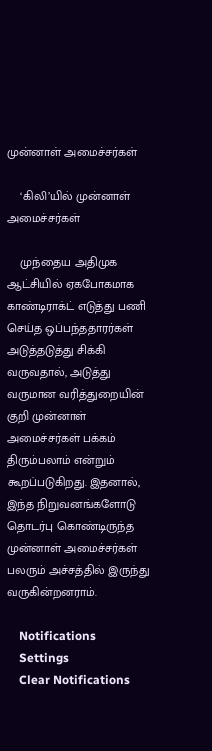முன்னாள் அமைச்சர்கள்

    ‘கிலி’யில் முன்னாள் அமைச்சர்கள்

    முந்தைய அதிமுக ஆட்சியில் ஏகபோகமாக காண்டிராக்ட் எடுத்து பணி செய்த ஒப்பந்ததாரர்கள் அடுத்தடுத்து சிக்கி வருவதால், அடுத்து வருமான வரித்துறையின் குறி முன்னாள் அமைச்சர்கள் பக்கம் திரும்பலாம் என்றும் கூறப்படுகிறது. இதனால், இந்த நிறுவனங்களோடு தொடர்பு கொண்டிருந்த முன்னாள் அமைச்சர்கள் பலரும் அச்சத்தில் இருந்து வருகின்றனராம்.

    Notifications
    Settings
    Clear Notifications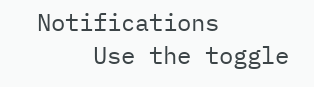Notifications
    Use the toggle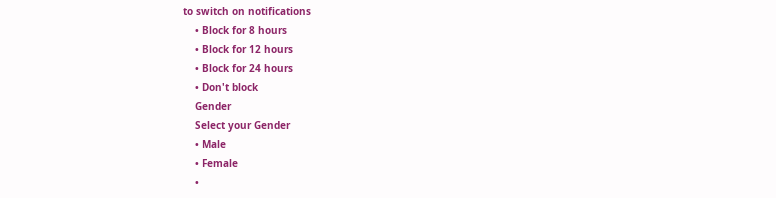to switch on notifications
    • Block for 8 hours
    • Block for 12 hours
    • Block for 24 hours
    • Don't block
    Gender
    Select your Gender
    • Male
    • Female
    •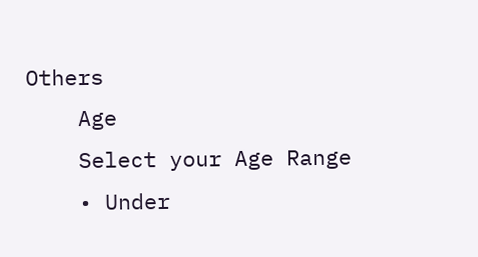Others
    Age
    Select your Age Range
    • Under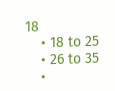18
    • 18 to 25
    • 26 to 35
    •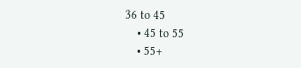36 to 45
    • 45 to 55
    • 55+